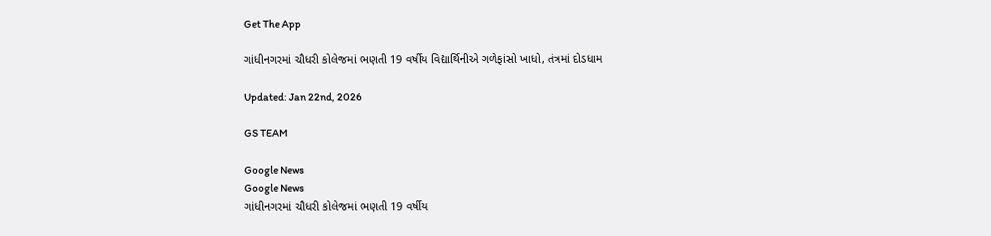Get The App

ગાંધીનગરમાં ચૌધરી કોલેજમાં ભણતી 19 વર્ષીય વિદ્યાર્થિનીએ ગળેફાંસો ખાધો, તંત્રમાં દોડધામ

Updated: Jan 22nd, 2026

GS TEAM

Google News
Google News
ગાંધીનગરમાં ચૌધરી કોલેજમાં ભણતી 19 વર્ષીય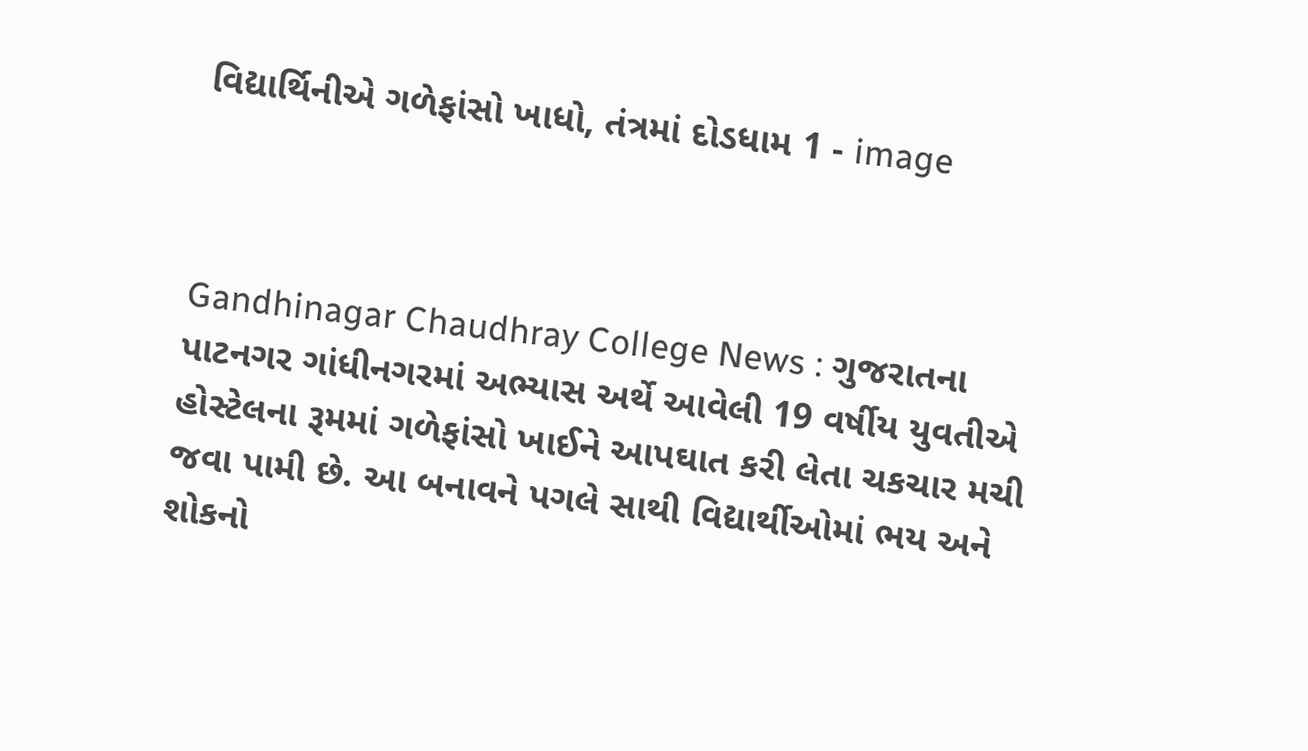વિદ્યાર્થિનીએ ગળેફાંસો ખાધો, તંત્રમાં દોડધામ 1 - image



Gandhinagar Chaudhray College News : ગુજરાતના પાટનગર ગાંધીનગરમાં અભ્યાસ અર્થે આવેલી 19 વર્ષીય યુવતીએ હોસ્ટેલના રૂમમાં ગળેફાંસો ખાઈને આપઘાત કરી લેતા ચકચાર મચી જવા પામી છે. આ બનાવને પગલે સાથી વિદ્યાર્થીઓમાં ભય અને શોકનો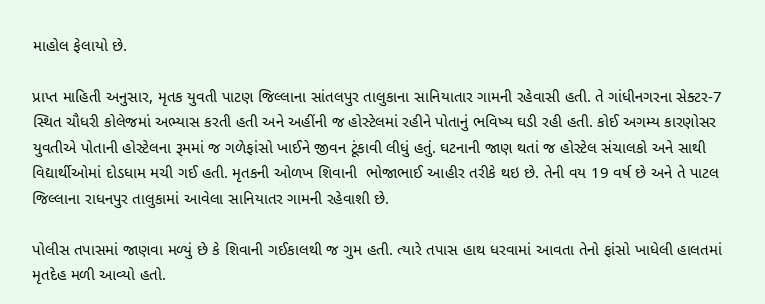માહોલ ફેલાયો છે.

પ્રાપ્ત માહિતી અનુસાર, મૃતક યુવતી પાટણ જિલ્લાના સાંતલપુર તાલુકાના સાનિયાતાર ગામની રહેવાસી હતી. તે ગાંધીનગરના સેક્ટર-7 સ્થિત ચૌધરી કોલેજમાં અભ્યાસ કરતી હતી અને અહીંની જ હોસ્ટેલમાં રહીને પોતાનું ભવિષ્ય ઘડી રહી હતી. કોઈ અગમ્ય કારણોસર યુવતીએ પોતાની હોસ્ટેલના રૂમમાં જ ગળેફાંસો ખાઈને જીવન ટૂંકાવી લીધું હતું. ઘટનાની જાણ થતાં જ હોસ્ટેલ સંચાલકો અને સાથી વિદ્યાર્થીઓમાં દોડધામ મચી ગઈ હતી. મૃતકની ઓળખ શિવાની  ભોજાભાઈ આહીર તરીકે થઇ છે. તેની વય 19 વર્ષ છે અને તે પાટલ જિલ્લાના રાધનપુર તાલુકામાં આવેલા સાનિયાતર ગામની રહેવાશી છે.

પોલીસ તપાસમાં જાણવા મળ્યું છે કે શિવાની ગઈકાલથી જ ગુમ હતી. ત્યારે તપાસ હાથ ધરવામાં આવતા તેનો ફાંસો ખાધેલી હાલતમાં મૃતદેહ મળી આવ્યો હતો.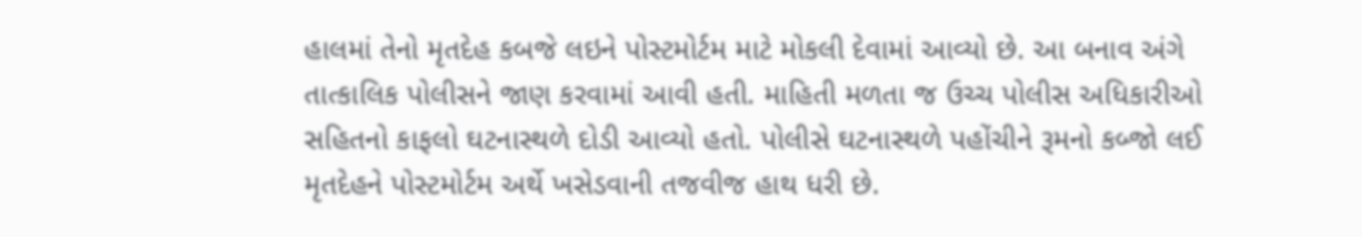હાલમાં તેનો મૃતદેહ કબજે લઇને પોસ્ટમોર્ટમ માટે મોકલી દેવામાં આવ્યો છે. આ બનાવ અંગે તાત્કાલિક પોલીસને જાણ કરવામાં આવી હતી. માહિતી મળતા જ ઉચ્ચ પોલીસ અધિકારીઓ સહિતનો કાફલો ઘટનાસ્થળે દોડી આવ્યો હતો. પોલીસે ઘટનાસ્થળે પહોંચીને રૂમનો કબ્જો લઈ મૃતદેહને પોસ્ટમોર્ટમ અર્થે ખસેડવાની તજવીજ હાથ ધરી છે.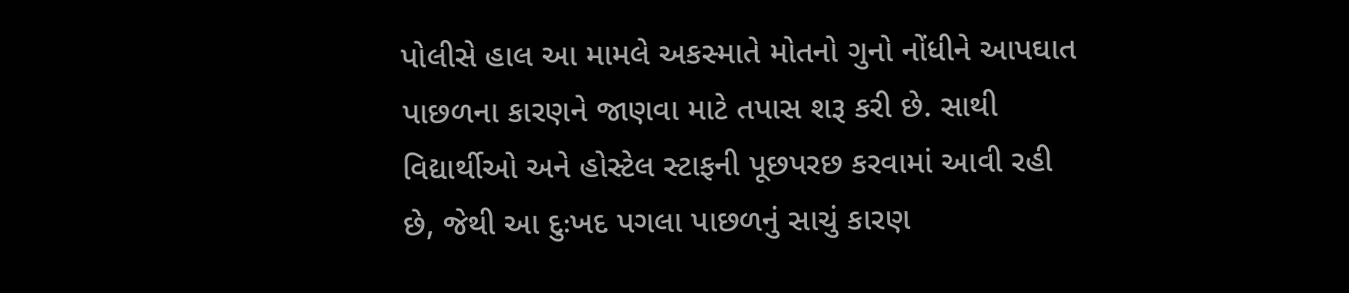પોલીસે હાલ આ મામલે અકસ્માતે મોતનો ગુનો નોંધીને આપઘાત પાછળના કારણને જાણવા માટે તપાસ શરૂ કરી છે. સાથી વિદ્યાર્થીઓ અને હોસ્ટેલ સ્ટાફની પૂછપરછ કરવામાં આવી રહી છે, જેથી આ દુઃખદ પગલા પાછળનું સાચું કારણ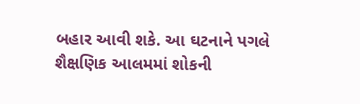બહાર આવી શકે. આ ઘટનાને પગલે શૈક્ષણિક આલમમાં શોકની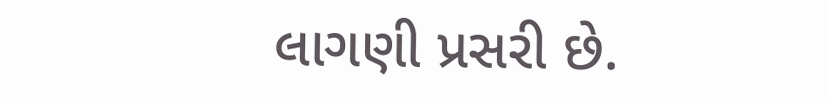લાગણી પ્રસરી છે.